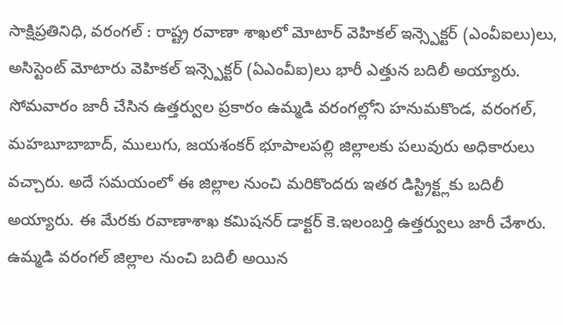సాక్షిప్రతినిధి, వరంగల్ : రాష్ట్ర రవాణా శాఖలో మోటార్ వెహికల్ ఇన్స్పెక్టర్ (ఎంవీఐలు)లు, అసిస్టెంట్ మోటారు వెహికల్ ఇన్స్పెక్టర్ (ఏఎంవీఐ)లు భారీ ఎత్తున బదిలీ అయ్యారు. సోమవారం జారీ చేసిన ఉత్తర్వుల ప్రకారం ఉమ్మడి వరంగల్లోని హనుమకొండ, వరంగల్, మహబూబాబాద్, ములుగు, జయశంకర్ భూపాలపల్లి జిల్లాలకు పలువురు అధికారులు వచ్చారు. అదే సమయంలో ఈ జిల్లాల నుంచి మరికొందరు ఇతర డిస్ట్రిక్ట్లకు బదిలీ అయ్యారు. ఈ మేరకు రవాణాశాఖ కమిషనర్ డాక్టర్ కె.ఇలంబర్తి ఉత్తర్వులు జారీ చేశారు.
ఉమ్మడి వరంగల్ జిల్లాల నుంచి బదిలీ అయిన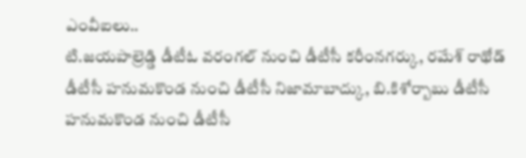ఎంవీఐలు..
టి.జయపాల్రెడ్డి డీటీఓ వరంగల్ నుంచి డీటీసీ కరీంనగర్కు, రమేశ్ రాథోడ్ డీటీసీ హనుమకొండ నుంచి డీటీసీ నిజామాబాద్కు, బి.కిశోర్బాబు డీటీసీ హనుమకొండ నుంచి డీటీసీ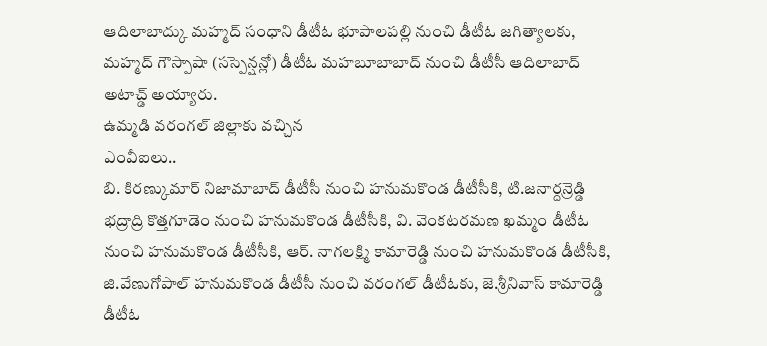ఆదిలాబాద్కు మహ్మద్ సంధాని డీటీఓ భూపాలపల్లి నుంచి డీటీఓ జగిత్యాలకు, మహ్మద్ గౌస్పాషా (సస్పెన్షన్లో) డీటీఓ మహబూబాబాద్ నుంచి డీటీసీ ఆదిలాబాద్ అటాచ్డ్ అయ్యారు.
ఉమ్మడి వరంగల్ జిల్లాకు వచ్చిన
ఎంవీఐలు..
బి. కిరణ్కుమార్ నిజామాబాద్ డీటీసీ నుంచి హనుమకొండ డీటీసీకి, టి.జనార్దన్రెడ్డి భద్రాద్రి కొత్తగూడెం నుంచి హనుమకొండ డీటీసీకి, వి. వెంకటరమణ ఖమ్మం డీటీఓ నుంచి హనుమకొండ డీటీసీకి, ఆర్. నాగలక్ష్మి కామారెడ్డి నుంచి హనుమకొండ డీటీసీకి, జి.వేణుగోపాల్ హనుమకొండ డీటీసీ నుంచి వరంగల్ డీటీఓకు, జె.శ్రీనివాస్ కామారెడ్డి డీటీఓ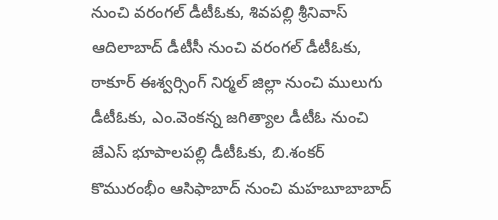నుంచి వరంగల్ డీటీఓకు, శివపల్లి శ్రీనివాస్ ఆదిలాబాద్ డీటీసీ నుంచి వరంగల్ డీటీఓకు, ఠాకూర్ ఈశ్వర్సింగ్ నిర్మల్ జిల్లా నుంచి ములుగు డీటీఓకు, ఎం.వెంకన్న జగిత్యాల డీటీఓ నుంచి జేఎస్ భూపాలపల్లి డీటీఓకు, బి.శంకర్ కొమురంభీం ఆసిఫాబాద్ నుంచి మహబూబాబాద్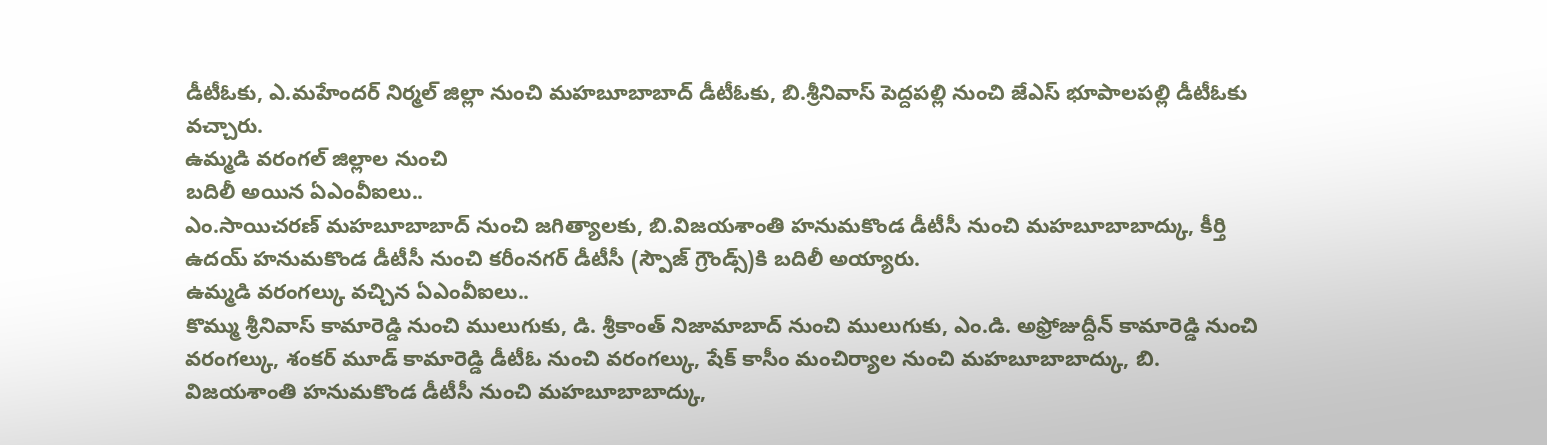డీటీఓకు, ఎ.మహేందర్ నిర్మల్ జిల్లా నుంచి మహబూబాబాద్ డీటీఓకు, బి.శ్రీనివాస్ పెద్దపల్లి నుంచి జేఎస్ భూపాలపల్లి డీటీఓకు వచ్చారు.
ఉమ్మడి వరంగల్ జిల్లాల నుంచి
బదిలీ అయిన ఏఎంవీఐలు..
ఎం.సాయిచరణ్ మహబూబాబాద్ నుంచి జగిత్యాలకు, బి.విజయశాంతి హనుమకొండ డీటీసీ నుంచి మహబూబాబాద్కు, కీర్తి ఉదయ్ హనుమకొండ డీటీసీ నుంచి కరీంనగర్ డీటీసీ (స్పౌజ్ గ్రౌండ్స్)కి బదిలీ అయ్యారు.
ఉమ్మడి వరంగల్కు వచ్చిన ఏఎంవీఐలు..
కొమ్ము శ్రీనివాస్ కామారెడ్డి నుంచి ములుగుకు, డి. శ్రీకాంత్ నిజామాబాద్ నుంచి ములుగుకు, ఎం.డి. అఫ్రోజుద్దీన్ కామారెడ్డి నుంచి వరంగల్కు, శంకర్ మూడ్ కామారెడ్డి డీటీఓ నుంచి వరంగల్కు, షేక్ కాసీం మంచిర్యాల నుంచి మహబూబాబాద్కు, బి. విజయశాంతి హనుమకొండ డీటీసీ నుంచి మహబూబాబాద్కు,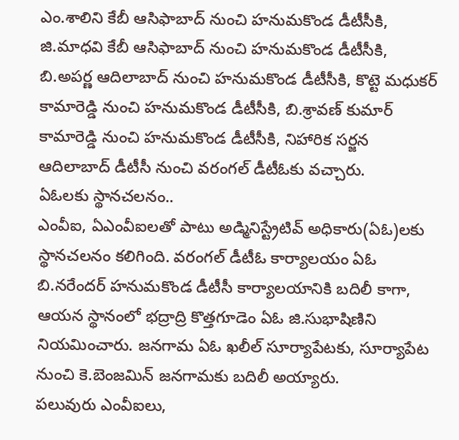ఎం.శాలిని కేబీ ఆసిఫాబాద్ నుంచి హనుమకొండ డీటీసీకి, జి.మాధవి కేబీ ఆసిఫాబాద్ నుంచి హనుమకొండ డీటీసీకి, బి.అపర్ణ ఆదిలాబాద్ నుంచి హనుమకొండ డీటీసీకి, కొట్టె మధుకర్ కామారెడ్డి నుంచి హనుమకొండ డీటీసీకి, బి.శ్రావణ్ కుమార్ కామారెడ్డి నుంచి హనుమకొండ డీటీసీకి, నిహారిక సర్జన ఆదిలాబాద్ డీటీసీ నుంచి వరంగల్ డీటీఓకు వచ్చారు.
ఏఓలకు స్థానచలనం..
ఎంవీఐ, ఏఎంవీఐలతో పాటు అడ్మినిస్ట్రేటివ్ అధికారు(ఏఓ)లకు స్థానచలనం కలిగింది. వరంగల్ డీటీఓ కార్యాలయం ఏఓ బి.నరేందర్ హనుమకొండ డీటీసీ కార్యాలయానికి బదిలీ కాగా, ఆయన స్థానంలో భద్రాద్రి కొత్తగూడెం ఏఓ జి.సుభాషిణిని నియమించారు. జనగామ ఏఓ ఖలీల్ సూర్యాపేటకు, సూర్యాపేట నుంచి కె.బెంజమిన్ జనగామకు బదిలీ అయ్యారు.
పలువురు ఎంవీఐలు,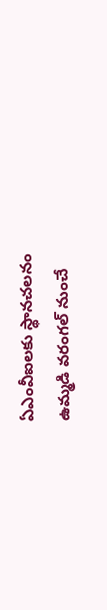ఏఎంవీఐలకు స్థానచలనం
ఉమ్మడి వరంగల్ నుంచే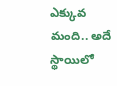ఎక్కువ
మంది.. అదే స్థాయిలో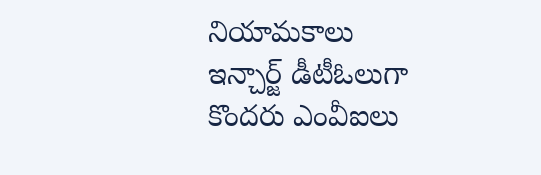నియామకాలు
ఇన్చార్జ్ డీటీఓలుగా
కొందరు ఎంవీఐలు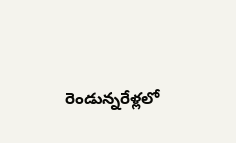రెండున్నరేళ్లలో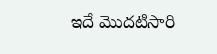ఇదే మొదటిసారి